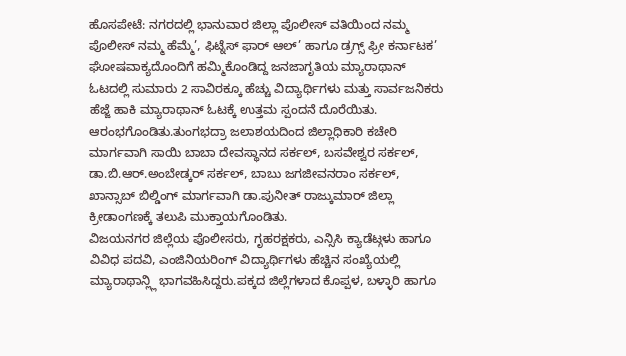ಹೊಸಪೇಟೆ: ನಗರದಲ್ಲಿ ಭಾನುವಾರ ಜಿಲ್ಲಾ ಪೊಲೀಸ್ ವತಿಯಿಂದ ನಮ್ಮ ಪೊಲೀಸ್ ನಮ್ಮ ಹೆಮ್ಮೆ’, ಫಿಟ್ನೆಸ್ ಫಾರ್ ಆಲ್’ ಹಾಗೂ ಡ್ರಗ್ಸ್ ಫ್ರೀ ಕರ್ನಾಟಕ’ ಘೋಷವಾಕ್ಯದೊಂದಿಗೆ ಹಮ್ಮಿಕೊಂಡಿದ್ದ ಜನಜಾಗೃತಿಯ ಮ್ಯಾರಾಥಾನ್ ಓಟದಲ್ಲಿ ಸುಮಾರು 2 ಸಾವಿರಕ್ಕೂ ಹೆಚ್ಚು ವಿದ್ಯಾರ್ಥಿಗಳು ಮತ್ತು ಸಾರ್ವಜನಿಕರು ಹೆಜ್ಜೆ ಹಾಕಿ ಮ್ಯಾರಾಥಾನ್ ಓಟಕ್ಕೆ ಉತ್ತಮ ಸ್ಪಂದನೆ ದೊರೆಯಿತು.
ಆರಂಭಗೊಂಡಿತು.ತುಂಗಭದ್ರಾ ಜಲಾಶಯದಿಂದ ಜಿಲ್ಲಾಧಿಕಾರಿ ಕಚೇರಿ ಮಾರ್ಗವಾಗಿ ಸಾಯಿ ಬಾಬಾ ದೇವಸ್ಥಾನದ ಸರ್ಕಲ್, ಬಸವೇಶ್ವರ ಸರ್ಕಲ್, ಡಾ.ಬಿ.ಆರ್.ಅಂಬೇಡ್ಕರ್ ಸರ್ಕಲ್, ಬಾಬು ಜಗಜೀವನರಾಂ ಸರ್ಕಲ್, ಖಾನ್ಸಾಬ್ ಬಿಲ್ಡಿಂಗ್ ಮಾರ್ಗವಾಗಿ ಡಾ.ಪುನೀತ್ ರಾಜ್ಕುಮಾರ್ ಜಿಲ್ಲಾ ಕ್ರೀಡಾಂಗಣಕ್ಕೆ ತಲುಪಿ ಮುಕ್ತಾಯಗೊಂಡಿತು.
ವಿಜಯನಗರ ಜಿಲ್ಲೆಯ ಪೊಲೀಸರು, ಗೃಹರಕ್ಷಕರು, ಎನ್ಸಿಸಿ ಕ್ಯಾಡೆಟ್ಗಳು ಹಾಗೂ ವಿವಿಧ ಪದವಿ, ಎಂಜಿನಿಯರಿಂಗ್ ವಿದ್ಯಾರ್ಥಿಗಳು ಹೆಚ್ಚಿನ ಸಂಖ್ಯೆಯಲ್ಲಿ ಮ್ಯಾರಾಥಾನ್ಲ್ಲಿ ಭಾಗವಹಿಸಿದ್ದರು.ಪಕ್ಕದ ಜಿಲ್ಲೆಗಳಾದ ಕೊಪ್ಪಳ, ಬಳ್ಳಾರಿ ಹಾಗೂ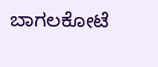ಬಾಗಲಕೋಟೆ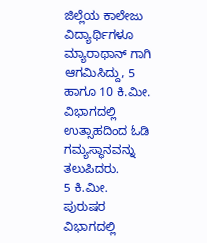ಜಿಲ್ಲೆಯ ಕಾಲೇಜು ವಿದ್ಯಾರ್ಥಿಗಳೂ ಮ್ಯಾರಾಥಾನ್ ಗಾಗಿ ಆಗಮಿಸಿದ್ದು, 5 ಹಾಗೂ 10 ಕಿ.ಮೀ. ವಿಭಾಗದಲ್ಲಿ ಉತ್ಸಾಹದಿಂದ ಓಡಿ ಗಮ್ಯಸ್ಥಾನವನ್ನು ತಲುಪಿದರು.
5 ಕಿ.ಮೀ. ಪುರುಷರ ವಿಭಾಗದಲ್ಲಿ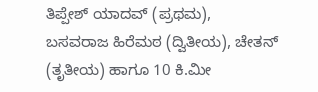ತಿಪ್ಪೇಶ್ ಯಾದವ್ (ಪ್ರಥಮ), ಬಸವರಾಜ ಹಿರೆಮಠ (ದ್ವಿತೀಯ), ಚೇತನ್ (ತೃತೀಯ) ಹಾಗೂ 10 ಕಿ.ಮೀ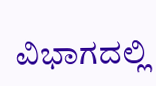ವಿಭಾಗದಲ್ಲಿ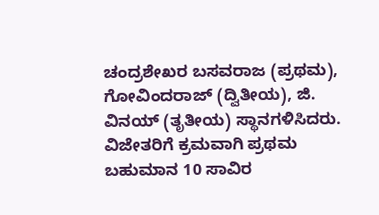ಚಂದ್ರಶೇಖರ ಬಸವರಾಜ (ಪ್ರಥಮ), ಗೋವಿಂದರಾಜ್ (ದ್ವಿತೀಯ), ಜಿ. ವಿನಯ್ (ತೃತೀಯ) ಸ್ಥಾನಗಳಿಸಿದರು.
ವಿಜೇತರಿಗೆ ಕ್ರಮವಾಗಿ ಪ್ರಥಮ ಬಹುಮಾನ 10 ಸಾವಿರ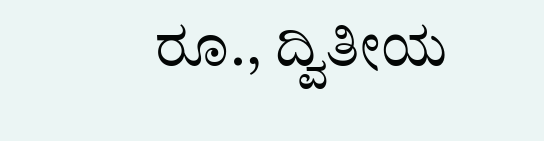ರೂ., ದ್ವಿತೀಯ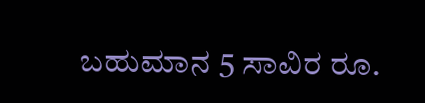ಬಹುಮಾನ 5 ಸಾವಿರ ರೂ.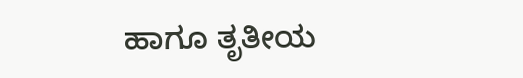ಹಾಗೂ ತೃತೀಯ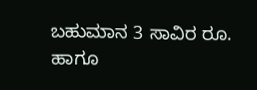ಬಹುಮಾನ 3 ಸಾವಿರ ರೂ. ಹಾಗೂ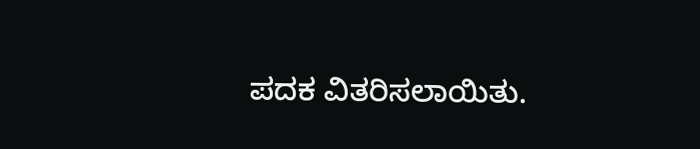ಪದಕ ವಿತರಿಸಲಾಯಿತು.